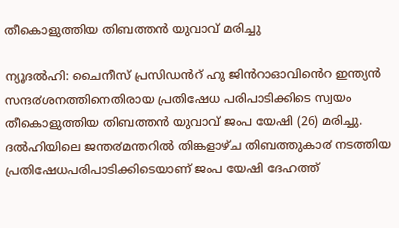തീകൊളുത്തിയ തിബത്തന്‍ യുവാവ് മരിച്ചു

ന്യൂദൽഹി: ചൈനീസ് പ്രസിഡൻറ് ഹു ജിൻറാഓവിൻെറ ഇന്ത്യൻ സന്ദ൪ശനത്തിനെതിരായ പ്രതിഷേധ പരിപാടിക്കിടെ സ്വയം തീകൊളുത്തിയ തിബത്തൻ യുവാവ് ജംപ യേഷി (26) മരിച്ചു.  ദൽഹിയിലെ ജന്ത൪മന്തറിൽ തിങ്കളാഴ്ച തിബത്തുകാ൪ നടത്തിയ പ്രതിഷേധപരിപാടിക്കിടെയാണ് ജംപ യേഷി ദേഹത്ത്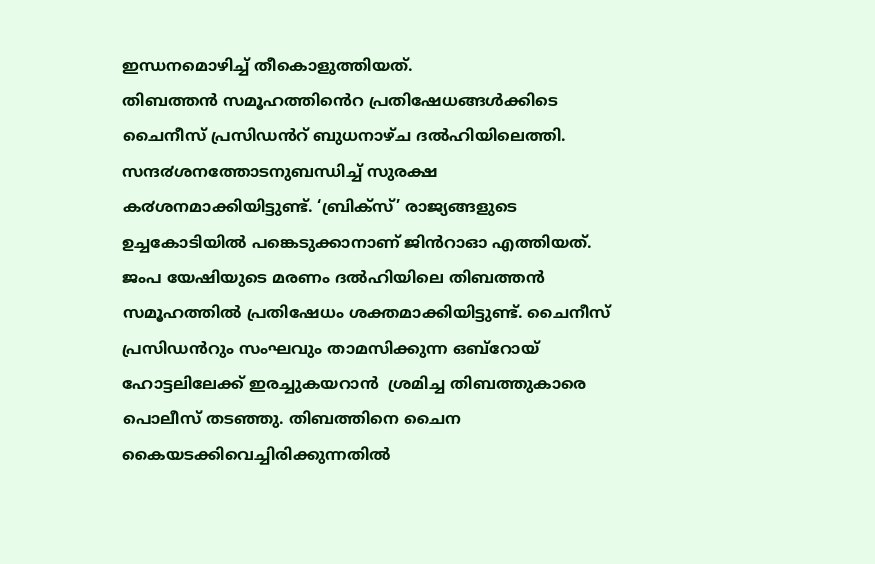ഇന്ധനമൊഴിച്ച് തീകൊളുത്തിയത്.
തിബത്തൻ സമൂഹത്തിൻെറ പ്രതിഷേധങ്ങൾക്കിടെ ചൈനീസ് പ്രസിഡൻറ് ബുധനാഴ്ച ദൽഹിയിലെത്തി.  സന്ദ൪ശനത്തോടനുബന്ധിച്ച് സുരക്ഷ ക൪ശനമാക്കിയിട്ടുണ്ട്. ‘ബ്രിക്സ്’ രാജ്യങ്ങളുടെ ഉച്ചകോടിയിൽ പങ്കെടുക്കാനാണ് ജിൻറാഓ എത്തിയത്.
ജംപ യേഷിയുടെ മരണം ദൽഹിയിലെ തിബത്തൻ സമൂഹത്തിൽ പ്രതിഷേധം ശക്തമാക്കിയിട്ടുണ്ട്. ചൈനീസ് പ്രസിഡൻറും സംഘവും താമസിക്കുന്ന ഒബ്റോയ് ഹോട്ടലിലേക്ക് ഇരച്ചുകയറാൻ  ശ്രമിച്ച തിബത്തുകാരെ പൊലീസ് തടഞ്ഞു. തിബത്തിനെ ചൈന കൈയടക്കിവെച്ചിരിക്കുന്നതിൽ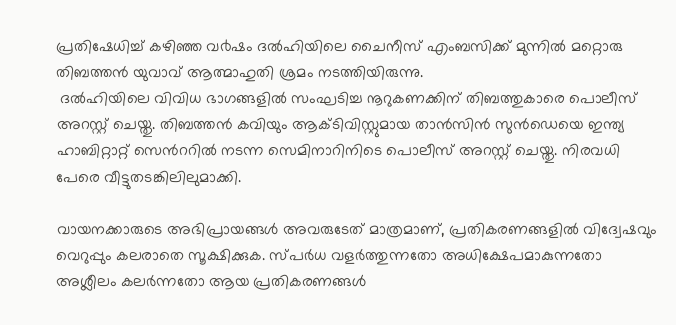പ്രതിഷേധിച്ച് കഴിഞ്ഞ വ൪ഷം ദൽഹിയിലെ ചൈനീസ് എംബസിക്ക് മുന്നിൽ മറ്റൊരു തിബത്തൻ യുവാവ് ആത്മാഹുതി ശ്രമം നടത്തിയിരുന്നു.
 ദൽഹിയിലെ വിവിധ ഭാഗങ്ങളിൽ സംഘടിച്ച നൂറുകണക്കിന് തിബത്തുകാരെ പൊലീസ് അറസ്റ്റ് ചെയ്തു. തിബത്തൻ കവിയും ആക്ടിവിസ്റ്റുമായ താൻസിൻ സുൻഡെയെ ഇന്ത്യ ഹാബിറ്റാറ്റ് സെൻററിൽ നടന്ന സെമിനാറിനിടെ പൊലീസ് അറസ്റ്റ് ചെയ്തു. നിരവധി പേരെ വീട്ടുതടങ്കിലിലുമാക്കി.

വായനക്കാരുടെ അഭിപ്രായങ്ങള്‍ അവരുടേത് മാത്രമാണ്, പ്രതികരണങ്ങളിൽ വിദ്വേഷവും വെറുപ്പും കലരാതെ സൂക്ഷിക്കുക. സ്പർധ വളർത്തുന്നതോ അധിക്ഷേപമാകുന്നതോ അശ്ലീലം കലർന്നതോ ആയ പ്രതികരണങ്ങൾ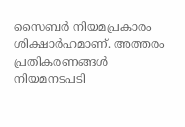സൈബർ നിയമപ്രകാരം ശിക്ഷാർഹമാണ്. അത്തരം പ്രതികരണങ്ങൾ നിയമനടപടി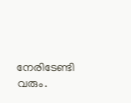നേരിടേണ്ടി വരും.